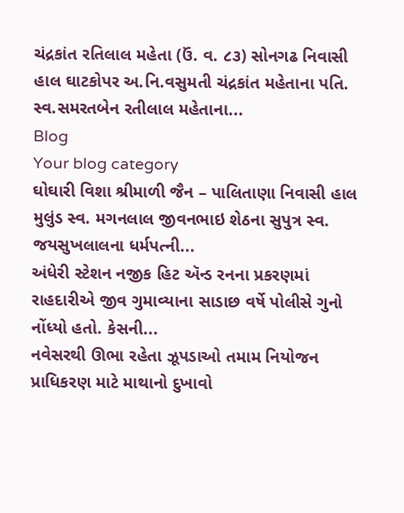ચંદ્રકાંત રતિલાલ મહેતા (ઉં. વ. ૮૩) સોનગઢ નિવાસી હાલ ઘાટકોપર અ.નિ.વસુમતી ચંદ્રકાંત મહેતાના પતિ. સ્વ.સમરતબેન રતીલાલ મહેતાના...
Blog
Your blog category
ઘોઘારી વિશા શ્રીમાળી જૈન – પાલિતાણા નિવાસી હાલ મુલુંડ સ્વ. મગનલાલ જીવનભાઇ શેઠના સુપુત્ર સ્વ. જયસુખલાલના ધર્મપત્ની...
અંધેરી સ્ટેશન નજીક હિટ ઍન્ડ રનના પ્રકરણમાં રાહદારીએ જીવ ગુમાવ્યાના સાડાછ વર્ષે પોલીસે ગુનો નોંધ્યો હતો. કેસની...
નવેસરથી ઊભા રહેતા ઝૂપડાઓ તમામ નિયોજન પ્રાધિકરણ માટે માથાનો દુખાવો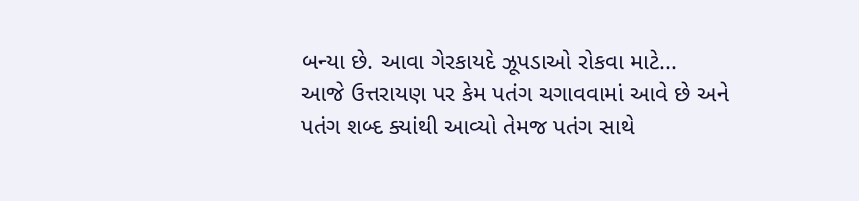બન્યા છે. આવા ગેરકાયદે ઝૂપડાઓ રોકવા માટે...
આજે ઉત્તરાયણ પર કેમ પતંગ ચગાવવામાં આવે છે અને પતંગ શબ્દ ક્યાંથી આવ્યો તેમજ પતંગ સાથે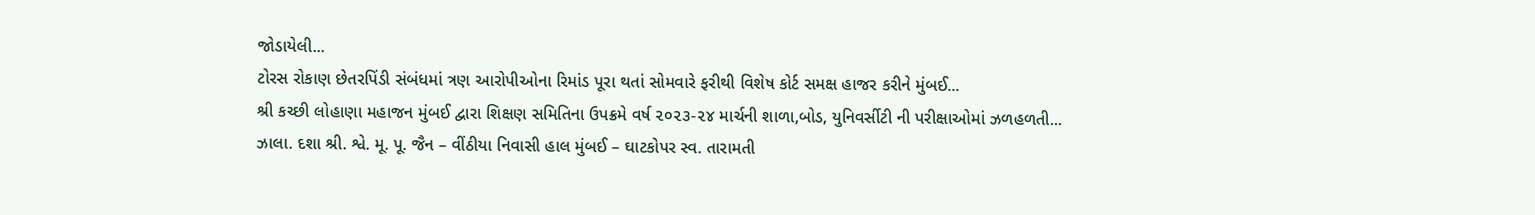જોડાયેલી...
ટોરસ રોકાણ છેતરપિંડી સંબંધમાં ત્રણ આરોપીઓના રિમાંડ પૂરા થતાં સોમવારે ફરીથી વિશેષ કોર્ટ સમક્ષ હાજર કરીને મુંબઈ...
શ્રી કચ્છી લોહાણા મહાજન મુંબઈ દ્વારા શિક્ષણ સમિતિના ઉપક્રમે વર્ષ ૨૦૨૩-૨૪ માર્ચની શાળા,બોડ, યુનિવર્સીટી ની પરીક્ષાઓમાં ઝળહળતી...
ઝાલા. દશા શ્રી. શ્વે. મૂ. પૂ. જૈન – વીંઠીયા નિવાસી હાલ મુંબઈ – ઘાટકોપર સ્વ. તારામતી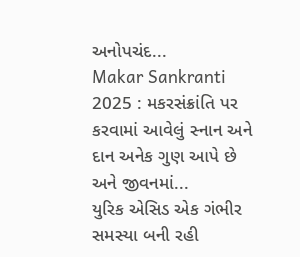અનોપચંદ...
Makar Sankranti 2025 : મકરસંક્રાંતિ પર કરવામાં આવેલું સ્નાન અને દાન અનેક ગુણ આપે છે અને જીવનમાં...
યુરિક એસિડ એક ગંભીર સમસ્યા બની રહી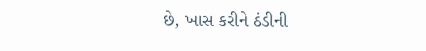છે, ખાસ કરીને ઠંડીની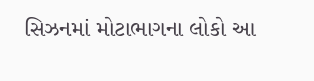સિઝનમાં મોટાભાગના લોકો આ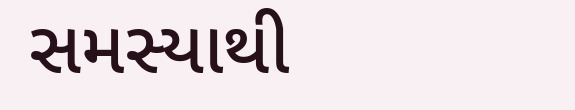સમસ્યાથી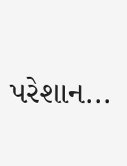પરેશાન...